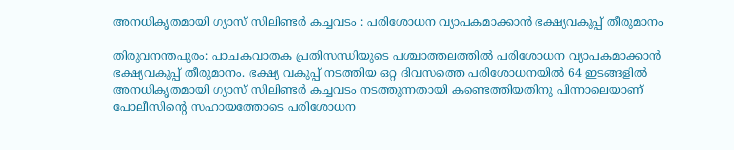അനധികൃതമായി ഗ്യാസ് സിലിണ്ടര്‍ കച്ചവടം : പരിശോധന വ്യാപകമാക്കാന്‍ ഭക്ഷ്യവകുപ്പ് തീരുമാനം

തിരുവനന്തപുരം: പാചകവാതക പ്രതിസന്ധിയുടെ പശ്ചാത്തലത്തില്‍ പരിശോധന വ്യാപകമാക്കാന്‍ ഭക്ഷ്യവകുപ്പ് തീരുമാനം. ഭക്ഷ്യ വകുപ്പ് നടത്തിയ ഒറ്റ ദിവസത്തെ പരിശോധനയില്‍ 64 ഇടങ്ങളില്‍ അനധികൃതമായി ഗ്യാസ് സിലിണ്ടര്‍ കച്ചവടം നടത്തുന്നതായി കണ്ടെത്തിയതിനു പിന്നാലെയാണ് പോലീസിന്‍റെ സഹായത്തോടെ പരിശോധന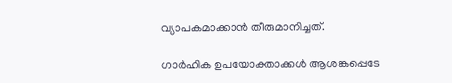വ്യാപകമാക്കാന്‍ തീരുമാനിച്ചത്.

ഗാര്‍ഹിക ഉപയോക്താക്കള്‍ ആശങ്കപ്പെടേ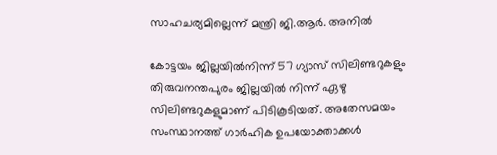സാഹചര്യമില്ലെന്ന് മന്ത്രി ജി.ആര്‍. അനില്‍

കോട്ടയം ജില്ലയില്‍നിന്ന് 57 ഗ്യാസ് സിലിണ്ടറുകളും തിരുവനന്തപുരം ജില്ലയില്‍ നിന്ന് ഏഴു സിലിണ്ടറുകളുമാണ് പിടികൂടിയത്. അതേസമയം സംസ്ഥാനത്ത് ഗാര്‍ഹിക ഉപയോക്താക്കള്‍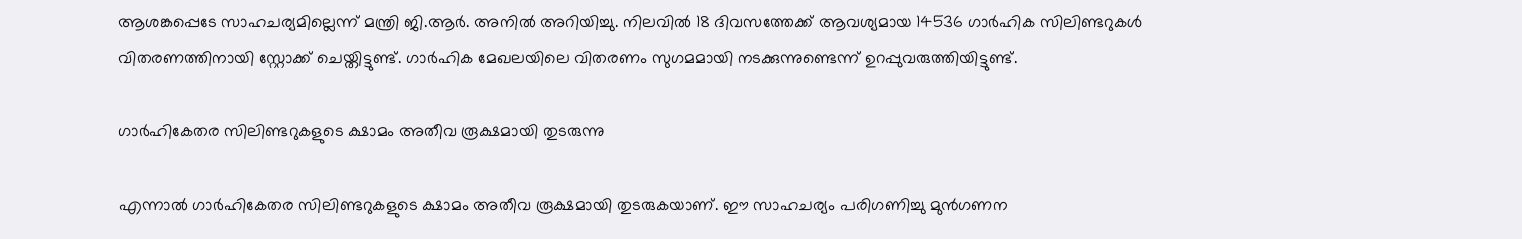ആശങ്കപ്പെടേ സാഹചര്യമില്ലെന്ന് മന്ത്രി ജി.ആര്‍. അനില്‍ അറിയിച്ചു. നിലവില്‍ 18 ദിവസത്തേക്ക് ആവശ്യമായ 14536 ഗാര്‍ഹിക സിലിണ്ടറുകള്‍ വിതരണത്തിനായി സ്റ്റോക്ക് ചെയ്തിട്ടുണ്ട്. ഗാര്‍ഹിക മേഖലയിലെ വിതരണം സുഗമമായി നടക്കുന്നുണ്ടെന്ന് ഉറപ്പുവരുത്തിയിട്ടുണ്ട്.

ഗാര്‍ഹികേതര സിലിണ്ടറുകളുടെ ക്ഷാമം അതീവ രൂക്ഷമായി തുടരുന്നു

എന്നാല്‍ ഗാര്‍ഹികേതര സിലിണ്ടറുകളുടെ ക്ഷാമം അതീവ രൂക്ഷമായി തുടരുകയാണ്. ഈ സാഹചര്യം പരിഗണിച്ചു മുന്‍ഗണന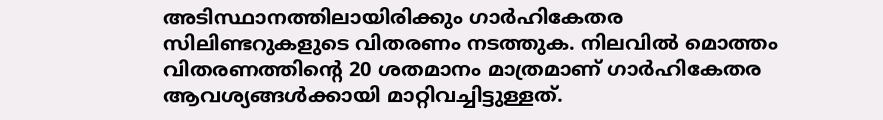അടിസ്ഥാനത്തിലായിരിക്കും ഗാര്‍ഹികേതര സിലിണ്ടറുകളുടെ വിതരണം നടത്തുക. നിലവില്‍ മൊത്തം വിതരണത്തിന്‍റെ 20 ശതമാനം മാത്രമാണ് ഗാര്‍ഹികേതര ആവശ്യങ്ങള്‍ക്കായി മാറ്റിവച്ചിട്ടുള്ളത്.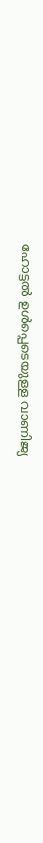ഹോട്ടല്‍ ഉള്‍പ്പെടെയുള്ള വാണിജ്യ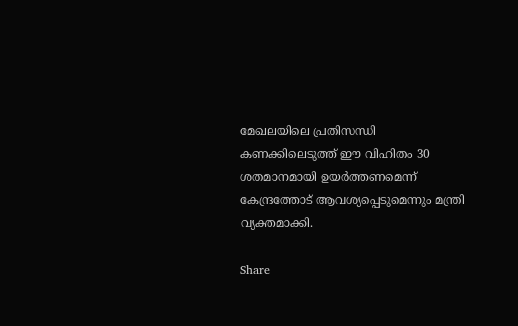മേഖലയിലെ പ്രതിസന്ധി കണക്കിലെടുത്ത് ഈ വിഹിതം 30 ശതമാനമായി ഉയര്‍ത്തണമെന്ന് കേന്ദ്രത്തോട് ആവശ്യപ്പെടുമെന്നും മന്ത്രി വ്യക്തമാക്കി.

Share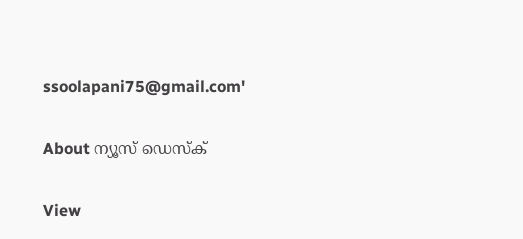ssoolapani75@gmail.com'

About ന്യൂസ് ഡെസ്ക്

View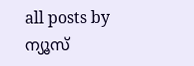all posts by ന്യൂസ്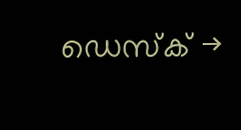ഡെസ്ക് →